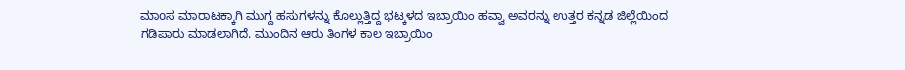ಮಾoಸ ಮಾರಾಟಕ್ಕಾಗಿ ಮುಗ್ದ ಹಸುಗಳನ್ನು ಕೊಲ್ಲುತ್ತಿದ್ದ ಭಟ್ಕಳದ ಇಬ್ರಾಯಿಂ ಹವ್ವಾ ಅವರನ್ನು ಉತ್ತರ ಕನ್ನಡ ಜಿಲ್ಲೆಯಿಂದ ಗಡಿಪಾರು ಮಾಡಲಾಗಿದೆ. ಮುಂದಿನ ಆರು ತಿಂಗಳ ಕಾಲ ಇಬ್ರಾಯಿಂ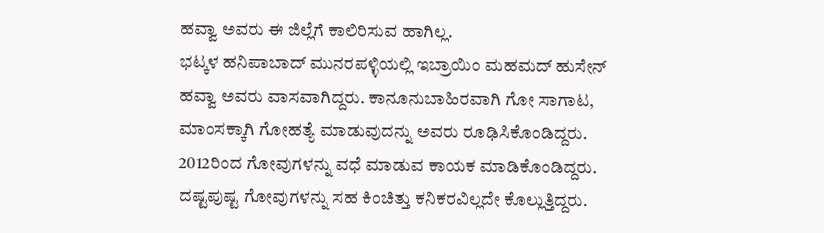ಹವ್ವಾ ಅವರು ಈ ಜಿಲ್ಲೆಗೆ ಕಾಲಿರಿಸುವ ಹಾಗಿಲ್ಲ.
ಭಟ್ಕಳ ಹನಿಪಾಬಾದ್ ಮುನರಪಳ್ಳಿಯಲ್ಲಿ ಇಬ್ರಾಯಿಂ ಮಹಮದ್ ಹುಸೇನ್ ಹವ್ವಾ ಅವರು ವಾಸವಾಗಿದ್ದರು. ಕಾನೂನುಬಾಹಿರವಾಗಿ ಗೋ ಸಾಗಾಟ, ಮಾಂಸಕ್ಕಾಗಿ ಗೋಹತ್ಯೆ ಮಾಡುವುದನ್ನು ಅವರು ರೂಢಿಸಿಕೊಂಡಿದ್ದರು. 2012ರಿಂದ ಗೋವುಗಳನ್ನು ವಧೆ ಮಾಡುವ ಕಾಯಕ ಮಾಡಿಕೊಂಡಿದ್ದರು. ದಷ್ಟಪುಷ್ಟ ಗೋವುಗಳನ್ನು ಸಹ ಕಿಂಚಿತ್ತು ಕನಿಕರವಿಲ್ಲದೇ ಕೊಲ್ಲುತ್ತಿದ್ದರು.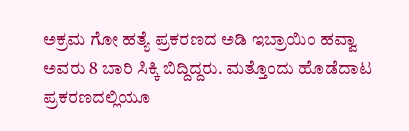ಅಕ್ರಮ ಗೋ ಹತ್ಯೆ ಪ್ರಕರಣದ ಅಡಿ ಇಬ್ರಾಯಿಂ ಹವ್ವಾ ಅವರು 8 ಬಾರಿ ಸಿಕ್ಕಿ ಬಿದ್ದಿದ್ದರು. ಮತ್ತೊಂದು ಹೊಡೆದಾಟ ಪ್ರಕರಣದಲ್ಲಿಯೂ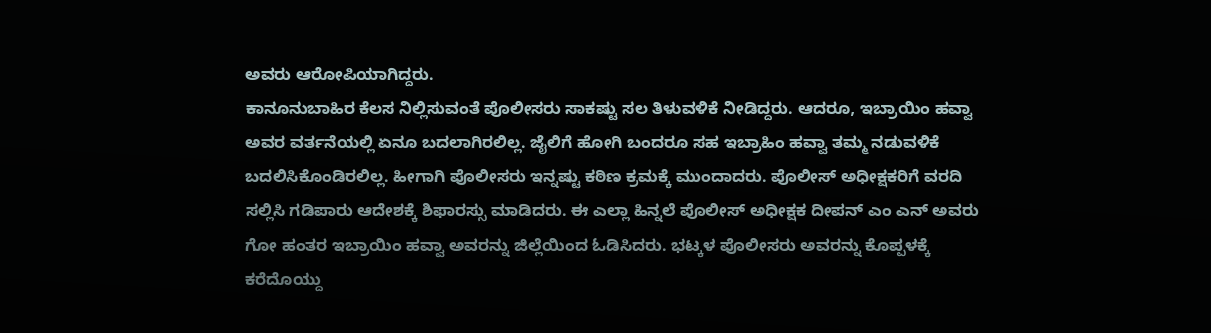ಅವರು ಆರೋಪಿಯಾಗಿದ್ದರು.
ಕಾನೂನುಬಾಹಿರ ಕೆಲಸ ನಿಲ್ಲಿಸುವಂತೆ ಪೊಲೀಸರು ಸಾಕಷ್ಟು ಸಲ ತಿಳುವಳಿಕೆ ನೀಡಿದ್ದರು. ಆದರೂ, ಇಬ್ರಾಯಿಂ ಹವ್ವಾ ಅವರ ವರ್ತನೆಯಲ್ಲಿ ಏನೂ ಬದಲಾಗಿರಲಿಲ್ಲ. ಜೈಲಿಗೆ ಹೋಗಿ ಬಂದರೂ ಸಹ ಇಬ್ರಾಹಿಂ ಹವ್ವಾ ತಮ್ಮ ನಡುವಳಿಕೆ ಬದಲಿಸಿಕೊಂಡಿರಲಿಲ್ಲ. ಹೀಗಾಗಿ ಪೊಲೀಸರು ಇನ್ನಷ್ಟು ಕಠಿಣ ಕ್ರಮಕ್ಕೆ ಮುಂದಾದರು. ಪೊಲೀಸ್ ಅಧೀಕ್ಷಕರಿಗೆ ವರದಿ ಸಲ್ಲಿಸಿ ಗಡಿಪಾರು ಆದೇಶಕ್ಕೆ ಶಿಫಾರಸ್ಸು ಮಾಡಿದರು. ಈ ಎಲ್ಲಾ ಹಿನ್ನಲೆ ಪೊಲೀಸ್ ಅಧೀಕ್ಷಕ ದೀಪನ್ ಎಂ ಎನ್ ಅವರು ಗೋ ಹಂತರ ಇಬ್ರಾಯಿಂ ಹವ್ವಾ ಅವರನ್ನು ಜಿಲ್ಲೆಯಿಂದ ಓಡಿಸಿದರು. ಭಟ್ಕಳ ಪೊಲೀಸರು ಅವರನ್ನು ಕೊಪ್ಪಳಕ್ಕೆ ಕರೆದೊಯ್ದು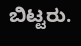ಬಿಟ್ಟರು.